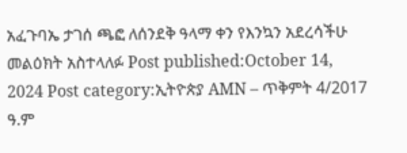አፈጉባኤ ታገሰ ጫፎ ለሰንደቅ ዓላማ ቀን የእንኳን አደረሳችሁ መልዕክት አስተላለፉ Post published:October 14, 2024 Post category:ኢትዮጵያ AMN – ጥቅምት 4/2017 ዓ.ም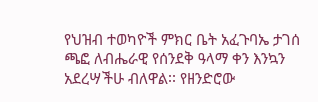የህዝብ ተወካዮች ምክር ቤት አፈጉባኤ ታገሰ ጫፎ ለብሔራዊ የሰንደቅ ዓላማ ቀን እንኳን አደረሣችሁ ብለዋል፡፡ የዘንድሮው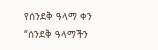የሰንደቅ ዓላማ ቀን “ሰንደቅ ዓላማችን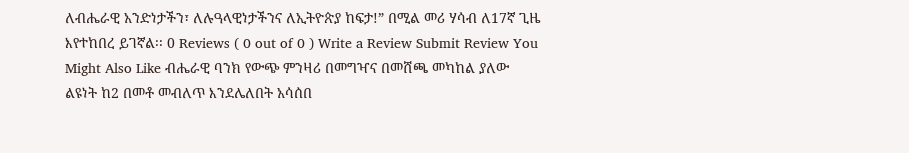ለብሔራዊ አንድነታችን፣ ለሉዓላዊነታችንና ለኢትዮጵያ ከፍታ!” በሚል መሪ ሃሳብ ለ17ኛ ጊዜ እየተከበረ ይገኛል፡፡ 0 Reviews ( 0 out of 0 ) Write a Review Submit Review You Might Also Like ብሔራዊ ባንክ የውጭ ምንዛሪ በመግዣና በመሸጫ መካከል ያለው ልዩነት ከ2 በመቶ መብለጥ እንደሌለበት አሳሰበ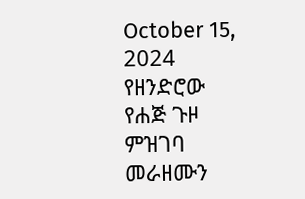October 15, 2024 የዘንድሮው የሐጅ ጉዞ ምዝገባ መራዘሙን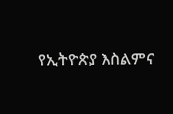የኢትዮጵያ እስልምና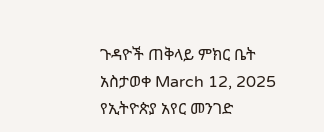ጉዳዮች ጠቅላይ ምክር ቤት አስታወቀ March 12, 2025 የኢትዮጵያ አየር መንገድ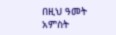በዚህ ዓመት አምስት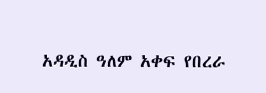አዳዲስ ዓለም አቀፍ የበረራ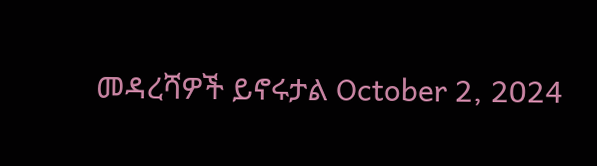መዳረሻዎች ይኖሩታል October 2, 2024